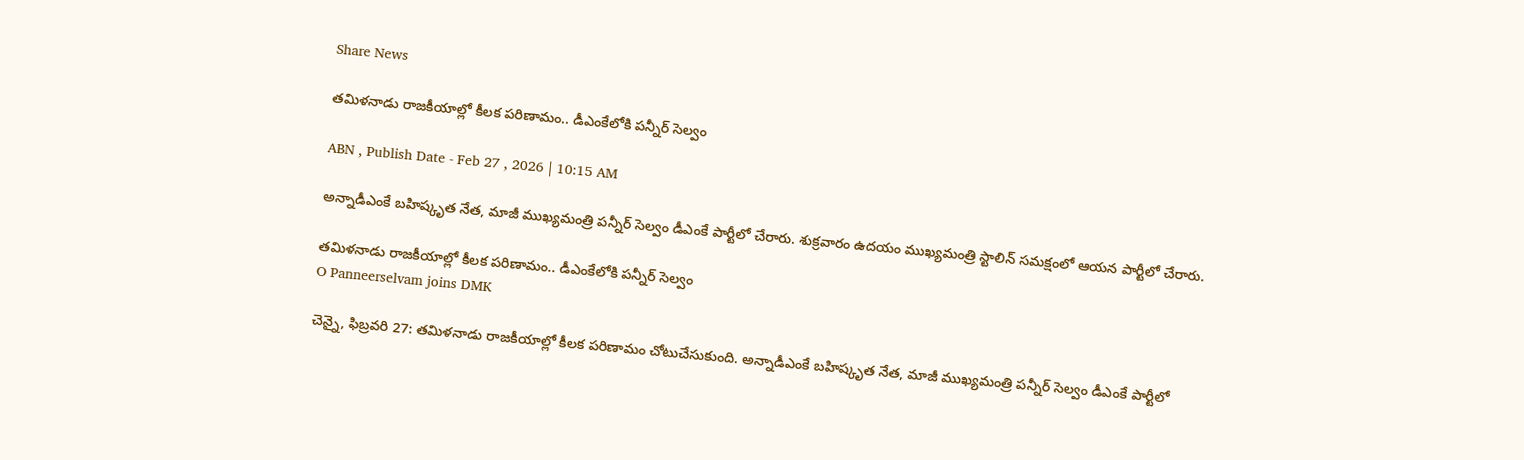Share News

తమిళనాడు రాజకీయాల్లో కీలక పరిణామం.. డీఎంకేలోకి పన్నీర్ సెల్వం

ABN , Publish Date - Feb 27 , 2026 | 10:15 AM

అన్నాడీఎంకే బహిష్కృత నేత, మాజీ ముఖ్యమంత్రి పన్నీర్ సెల్వం డీఎంకే పార్టీలో చేరారు. శుక్రవారం ఉదయం ముఖ్యమంత్రి స్టాలిన్ సమక్షంలో ఆయన పార్టీలో చేరారు.

తమిళనాడు రాజకీయాల్లో కీలక పరిణామం.. డీఎంకేలోకి పన్నీర్ సెల్వం
O Panneerselvam joins DMK

చెన్నై, ఫిబ్రవరి 27: తమిళనాడు రాజకీయాల్లో కీలక పరిణామం చోటుచేసుకుంది. అన్నాడీఎంకే బహిష్కృత నేత, మాజీ ముఖ్యమంత్రి పన్నీర్ సెల్వం డీఎంకే పార్టీలో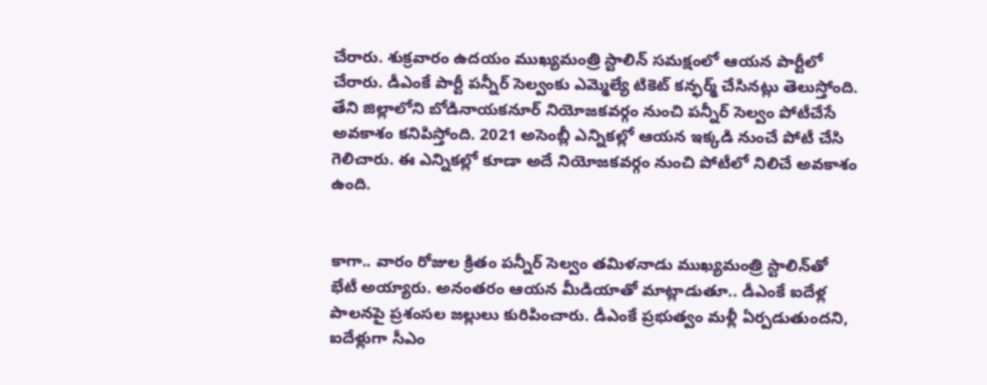చేరారు. శుక్రవారం ఉదయం ముఖ్యమంత్రి స్టాలిన్ సమక్షంలో ఆయన పార్టీలో చేరారు. డీఎంకే పార్టీ పన్నీర్ సెల్వంకు ఎమ్మెల్యే టికెట్ కన్ఫర్మ్ చేసినట్లు తెలుస్తోంది. తేని జిల్లాలోని బోడినాయకనూర్ నియోజకవర్గం నుంచి పన్నీర్ సెల్వం పోటీచేసే అవకాశం కనిపిస్తోంది. 2021 అసెంబ్లీ ఎన్నికల్లో ఆయన ఇక్కడి నుంచే పోటీ చేసి గెలిచారు. ఈ ఎన్నికల్లో కూడా అదే నియోజకవర్గం నుంచి పోటీలో నిలిచే అవకాశం ఉంది.


కాగా.. వారం రోజుల క్రితం పన్నీర్ సెల్వం తమిళనాడు ముఖ్యమంత్రి స్టాలిన్‌తో భేటీ అయ్యారు. అనంతరం ఆయన మీడియాతో మాట్లాడుతూ.. డీఎంకే ఐదేళ్ల పాలనపై ప్రశంసల జల్లులు కురిపించారు. డీఎంకే ప్రభుత్వం మళ్లీ ఏర్పడుతుందని, ఐదేళ్లుగా సీఎం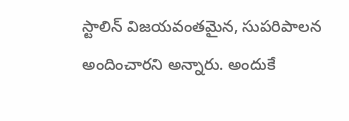స్టాలిన్ విజయవంతమైన, సుపరిపాలన అందించారని అన్నారు. అందుకే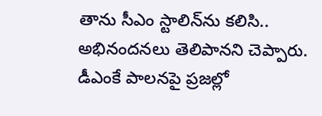తాను సీఎం స్టాలిన్‌ను కలిసి.. అభినందనలు తెలిపానని చెప్పారు. డీఎంకే పాలనపై ప్రజల్లో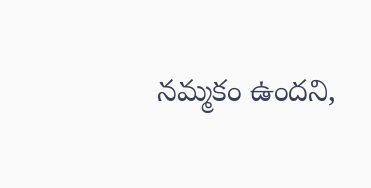నమ్మకం ఉందని,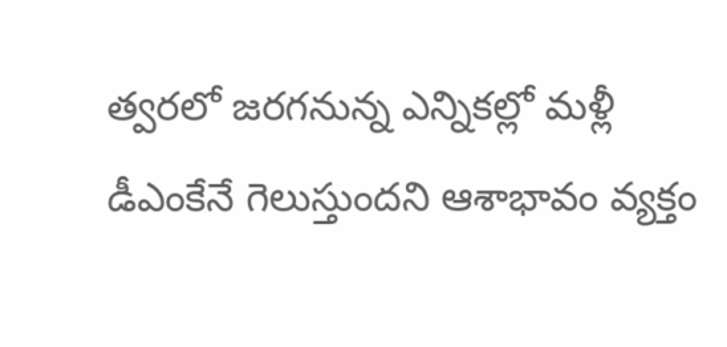త్వరలో జరగనున్న ఎన్నికల్లో మళ్లీ డీఎంకేనే గెలుస్తుందని ఆశాభావం వ్యక్తం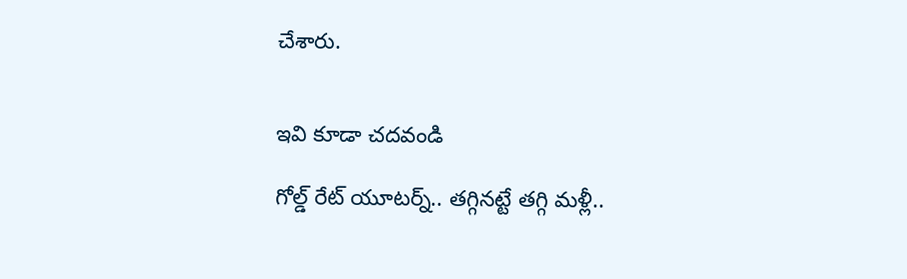చేశారు.


ఇవి కూడా చదవండి

గోల్డ్ రేట్ యూటర్న్.. తగ్గినట్టే తగ్గి మళ్లీ..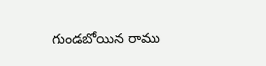గుండబోయిన రాము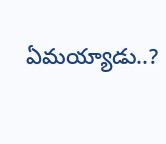ఏమయ్యాడు..?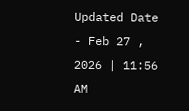Updated Date - Feb 27 , 2026 | 11:56 AM